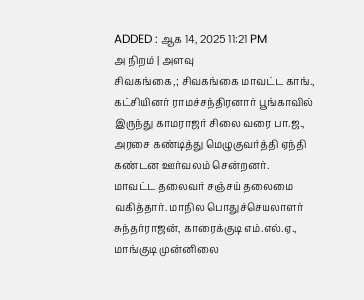ADDED : ஆக 14, 2025 11:21 PM
அ நிறம் | அளவு
சிவகங்கை,; சிவகங்கை மாவட்ட காங்., கட்சியினர் ராமச்சந்திரனார் பூங்காவில் இருந்து காமராஜர் சிலை வரை பா.ஜ., அரசை கண்டித்து மெழுகுவர்த்தி ஏந்தி கண்டன ஊர்வலம் சென்றனர்.
மாவட்ட தலைவர் சஞ்சய் தலைமை வகித்தார். மாநில பொதுச்செயலாளர் சுந்தர்ராஜன், காரைக்குடி எம்.எல்.ஏ., மாங்குடி முன்னிலை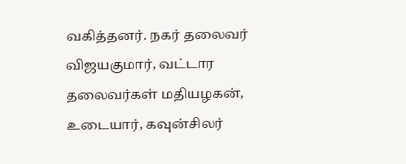வகித்தனர். நகர் தலைவர் விஜயகுமார், வட்டார தலைவர்கள் மதியழகன், உடையார், கவுன்சிலர்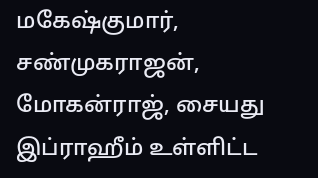மகேஷ்குமார், சண்முகராஜன், மோகன்ராஜ், சையது இப்ராஹீம் உள்ளிட்ட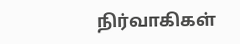நிர்வாகிகள்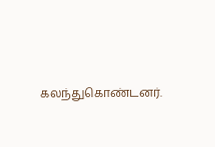கலந்துகொண்டனர்.